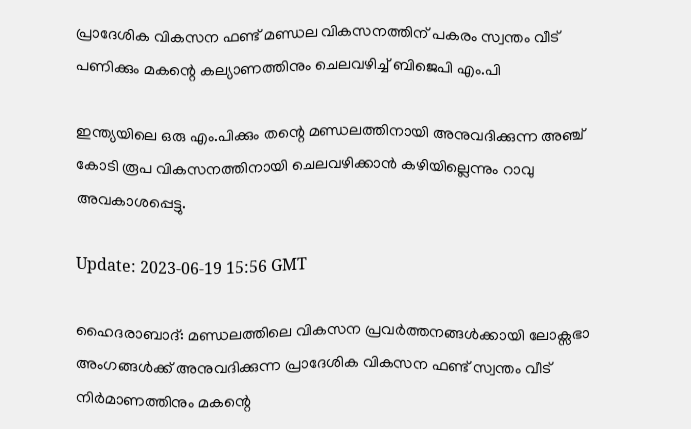പ്രാദേശിക വികസന ഫണ്ട് മണ്ഡ‍ല വികസനത്തിന് പകരം സ്വന്തം വീട് പണിക്കും മകന്റെ കല്യാണത്തിനും ചെലവഴിച്ച് ബിജെപി എം.പി

ഇന്ത്യയിലെ ഒരു എം.പിക്കും തന്റെ മണ്ഡലത്തിനായി അനുവദിക്കുന്ന അഞ്ച് കോടി രൂപ വികസനത്തിനായി ചെലവഴിക്കാൻ കഴിയില്ലെന്നും റാവു അവകാശപ്പെട്ടു.

Update: 2023-06-19 15:56 GMT

ഹൈദരാബാദ്: മണ്ഡലത്തിലെ വികസന പ്രവർത്തനങ്ങൾക്കായി ലോക്സഭാ അംഗങ്ങൾക്ക് അനുവദിക്കുന്ന പ്രാദേശിക വികസന ഫണ്ട് സ്വന്തം വീട് നിർമാണത്തിനും മകന്റെ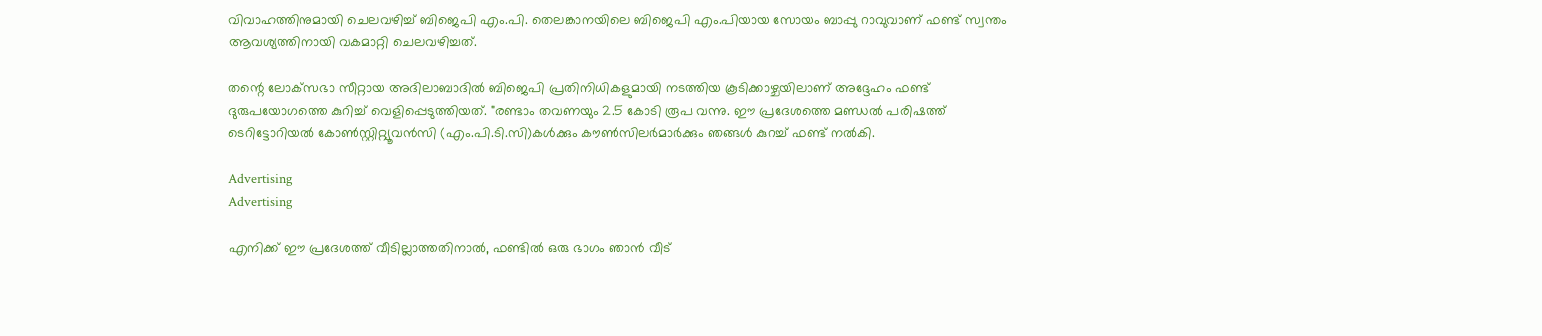വിവാഹത്തിനുമായി ചെലവഴിച്ച് ബിജെപി എം.പി. തെലങ്കാനയിലെ ബിജെപി എം.പിയായ സോയം ബാപ്പു റാവുവാണ് ഫണ്ട് സ്വന്തം ആവശ്യത്തിനായി വകമാറ്റി ചെലവഴിച്ചത്.

തന്റെ ലോക്‌സഭാ സീറ്റായ അദിലാബാദിൽ ബിജെപി പ്രതിനിധികളുമായി നടത്തിയ കൂടിക്കാഴ്ചയിലാണ് അദ്ദേഹം ഫണ്ട് ദുരുപയോഗത്തെ കുറിച്ച് വെളിപ്പെടുത്തിയത്. "രണ്ടാം തവണയും 2.5 കോടി രൂപ വന്നു. ഈ പ്രദേശത്തെ മണ്ഡൽ പരിഷത്ത് ടെറിട്ടോറിയൽ കോൺസ്റ്റിറ്റ്യൂവൻസി (എം.പി.ടി.സി)കൾക്കും കൗൺസിലർമാർക്കും ഞങ്ങൾ കുറച്ച് ഫണ്ട് നൽകി.

Advertising
Advertising

എനിക്ക് ഈ പ്രദേശത്ത് വീടില്ലാത്തതിനാൽ, ഫണ്ടിൽ ഒരു ഭാഗം ഞാൻ വീട്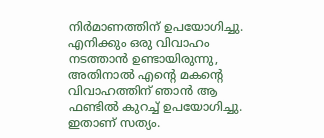നിർമാണത്തിന് ഉപയോഗിച്ചു. എനിക്കും ഒരു വിവാഹം നടത്താൻ ഉണ്ടായിരുന്നു, അതിനാൽ എന്റെ മകന്റെ വിവാഹത്തിന് ഞാൻ ആ ഫണ്ടിൽ കുറച്ച് ഉപയോഗിച്ചു. ഇതാണ് സത്യം.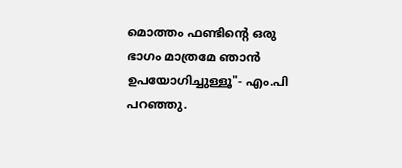മൊത്തം ഫണ്ടിന്റെ ഒരു ഭാഗം മാത്രമേ ഞാൻ ഉപയോഗിച്ചുള്ളൂ"- എം.പി പറഞ്ഞു.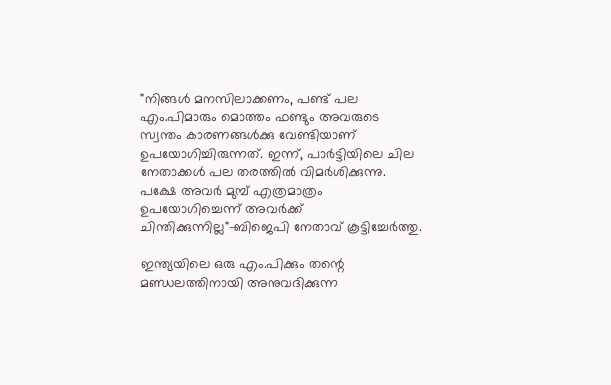"നിങ്ങൾ മനസിലാക്കണം, പണ്ട് പല എം.പിമാരും മൊത്തം ഫണ്ടും അവരുടെ സ്വന്തം കാരണങ്ങൾക്കു വേണ്ടിയാണ് ഉപയോഗിച്ചിരുന്നത്. ഇന്ന്, പാർട്ടിയിലെ ചില നേതാക്കൾ പല തരത്തിൽ വിമർശിക്കുന്നു. പക്ഷേ അവർ മുമ്പ് എത്രമാത്രം ഉപയോഗിച്ചെന്ന് അവർക്ക് ചിന്തിക്കുന്നില്ല"-ബിജെപി നേതാവ് കൂട്ടിച്ചേർത്തു.

ഇന്ത്യയിലെ ഒരു എം.പിക്കും തന്റെ മണ്ഡലത്തിനായി അനുവദിക്കുന്ന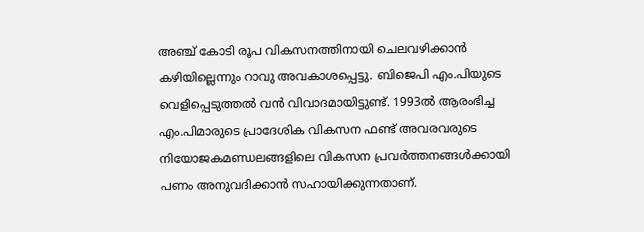അഞ്ച് കോടി രൂപ വികസനത്തിനായി ചെലവഴിക്കാൻ കഴിയില്ലെന്നും റാവു അവകാശപ്പെട്ടു. ബിജെപി എം.പിയുടെ വെളിപ്പെടുത്തൽ വൻ വിവാദമായിട്ടുണ്ട്. 1993ൽ ആരംഭിച്ച എം.പിമാരുടെ പ്രാദേശിക വികസന ഫണ്ട് അവരവരുടെ നിയോജകമണ്ഡലങ്ങളിലെ വികസന പ്രവർത്തനങ്ങൾക്കായി പണം അനുവദിക്കാൻ സഹായിക്കുന്നതാണ്.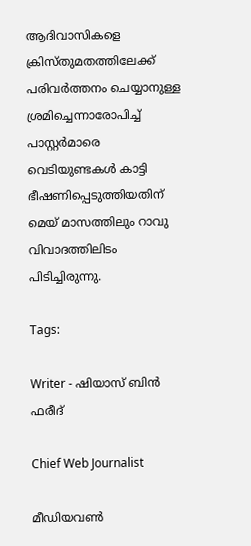ആദിവാസികളെ ക്രിസ്തുമതത്തിലേക്ക് പരിവർത്തനം ചെയ്യാനുള്ള ശ്രമിച്ചെന്നാരോപിച്ച് പാസ്റ്റർമാരെ വെടിയുണ്ടകൾ കാട്ടി ഭീഷണിപ്പെടുത്തിയതിന് മെയ് മാസത്തിലും റാവു വിവാദത്തിലിടം പിടിച്ചിരുന്നു.

Tags:

Writer - ഷിയാസ് ബിന്‍ ഫരീദ്

Chief Web Journalist

മീഡിയവണ്‍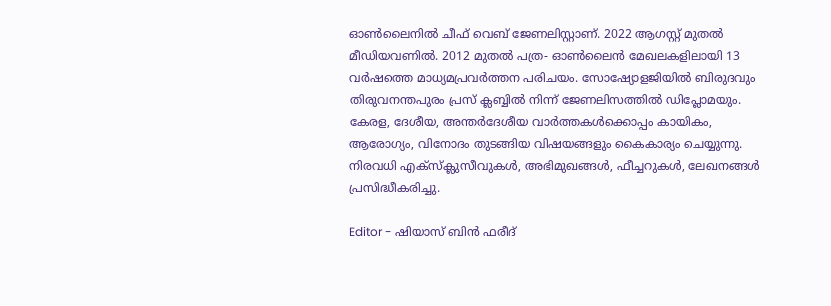ഓണ്‍ലൈനില്‍ ചീഫ് വെബ് ജേണലിസ്റ്റാണ്. 2022 ആഗസ്റ്റ് മുതല്‍ മീഡിയവണില്‍. 2012 മുതല്‍ പത്ര- ഓണ്‍ലൈന്‍ മേഖലകളിലായി 13 വര്‍ഷത്തെ മാധ്യമപ്രവര്‍ത്തന പരിചയം. സോഷ്യോളജിയില്‍ ബിരുദവും തിരുവനന്തപുരം പ്രസ് ക്ലബ്ബില്‍ നിന്ന് ജേണലിസത്തില്‍ ഡിപ്ലോമയും. കേരള, ദേശീയ, അന്തര്‍ദേശീയ വാര്‍ത്തകള്‍ക്കൊപ്പം കായികം, ആരോഗ്യം, വിനോദം തുടങ്ങിയ വിഷയങ്ങളും കൈകാര്യം ചെയ്യുന്നു. നിരവധി എക്സ്ക്ലുസീവുകള്‍, അഭിമുഖങ്ങള്‍, ഫീച്ചറുകള്‍, ലേഖനങ്ങള്‍ പ്രസിദ്ധീകരിച്ചു.

Editor - ഷിയാസ് ബിന്‍ ഫരീദ്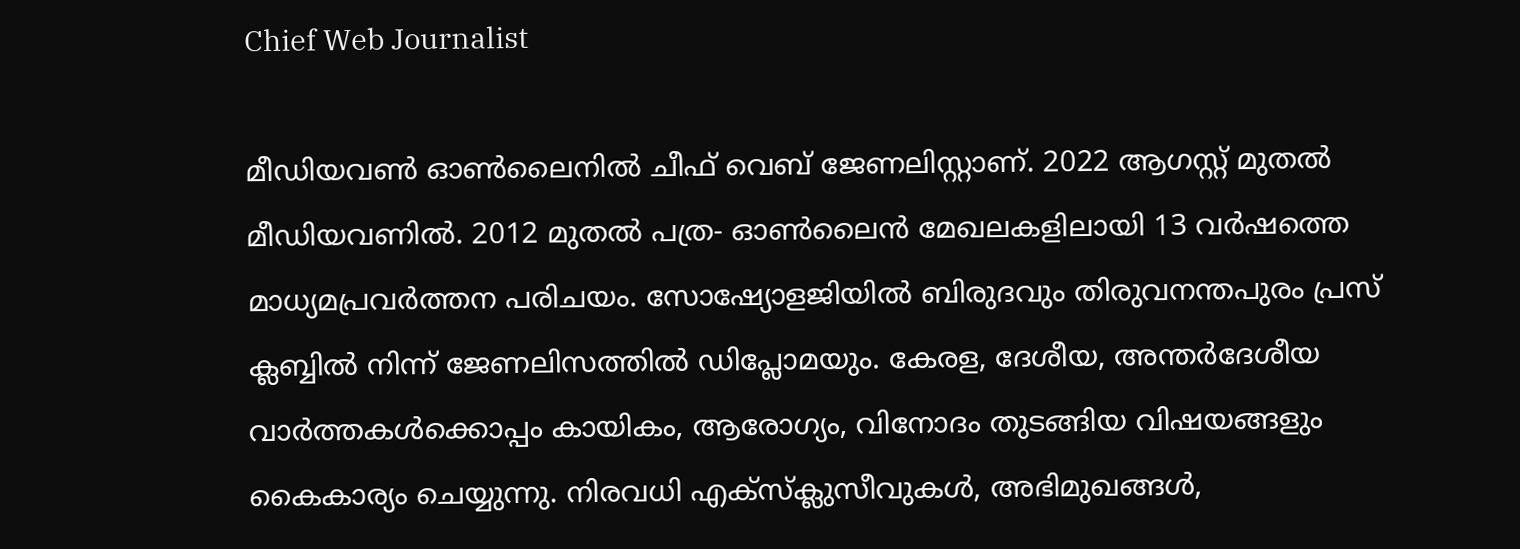Chief Web Journalist

മീഡിയവണ്‍ ഓണ്‍ലൈനില്‍ ചീഫ് വെബ് ജേണലിസ്റ്റാണ്. 2022 ആഗസ്റ്റ് മുതല്‍ മീഡിയവണില്‍. 2012 മുതല്‍ പത്ര- ഓണ്‍ലൈന്‍ മേഖലകളിലായി 13 വര്‍ഷത്തെ മാധ്യമപ്രവര്‍ത്തന പരിചയം. സോഷ്യോളജിയില്‍ ബിരുദവും തിരുവനന്തപുരം പ്രസ് ക്ലബ്ബില്‍ നിന്ന് ജേണലിസത്തില്‍ ഡിപ്ലോമയും. കേരള, ദേശീയ, അന്തര്‍ദേശീയ വാര്‍ത്തകള്‍ക്കൊപ്പം കായികം, ആരോഗ്യം, വിനോദം തുടങ്ങിയ വിഷയങ്ങളും കൈകാര്യം ചെയ്യുന്നു. നിരവധി എക്സ്ക്ലുസീവുകള്‍, അഭിമുഖങ്ങള്‍,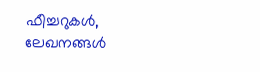ഫീച്ചറുകള്‍, ലേഖനങ്ങള്‍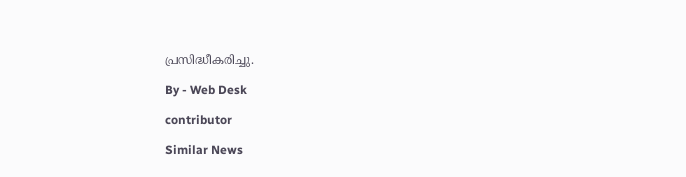പ്രസിദ്ധീകരിച്ചു.

By - Web Desk

contributor

Similar News